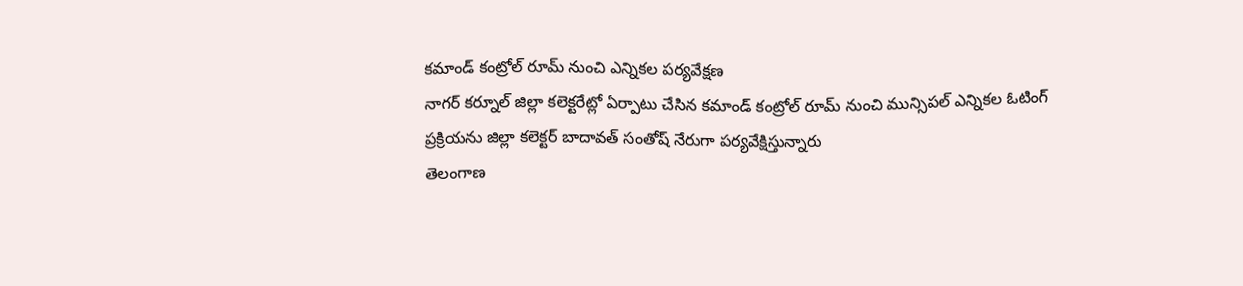కమాండ్ కంట్రోల్ రూమ్ నుంచి ఎన్నికల పర్యవేక్షణ
నాగర్ కర్నూల్ జిల్లా కలెక్టరేట్లో ఏర్పాటు చేసిన కమాండ్ కంట్రోల్ రూమ్ నుంచి మున్సిపల్ ఎన్నికల ఓటింగ్ ప్రక్రియను జిల్లా కలెక్టర్ బాదావత్ సంతోష్ నేరుగా పర్యవేక్షిస్తున్నారు
తెలంగాణ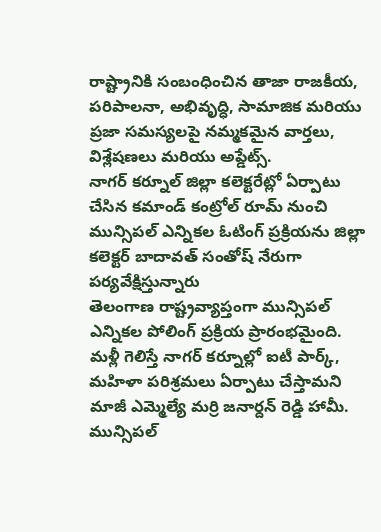రాష్ట్రానికి సంబంధించిన తాజా రాజకీయ, పరిపాలనా, అభివృద్ధి, సామాజిక మరియు ప్రజా సమస్యలపై నమ్మకమైన వార్తలు, విశ్లేషణలు మరియు అప్డేట్స్.
నాగర్ కర్నూల్ జిల్లా కలెక్టరేట్లో ఏర్పాటు చేసిన కమాండ్ కంట్రోల్ రూమ్ నుంచి మున్సిపల్ ఎన్నికల ఓటింగ్ ప్రక్రియను జిల్లా కలెక్టర్ బాదావత్ సంతోష్ నేరుగా పర్యవేక్షిస్తున్నారు
తెలంగాణ రాష్ట్రవ్యాప్తంగా మున్సిపల్ ఎన్నికల పోలింగ్ ప్రక్రియ ప్రారంభమైంది.
మళ్లీ గెలిస్తే నాగర్ కర్నూల్లో ఐటీ పార్క్, మహిళా పరిశ్రమలు ఏర్పాటు చేస్తామని మాజీ ఎమ్మెల్యే మర్రి జనార్దన్ రెడ్డి హామీ. మున్సిపల్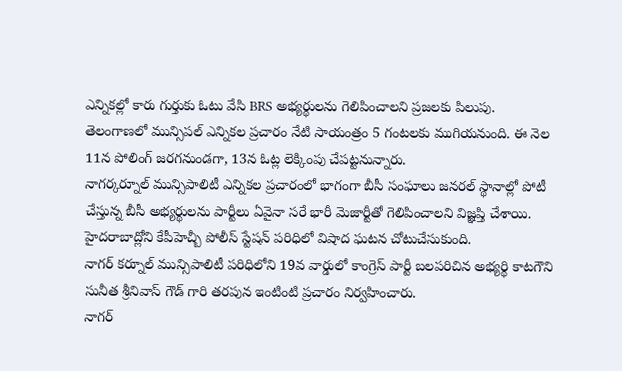ఎన్నికల్లో కారు గుర్తుకు ఓటు వేసి BRS అభ్యర్థులను గెలిపించాలని ప్రజలకు పిలుపు.
తెలంగాణలో మున్సిపల్ ఎన్నికల ప్రచారం నేటి సాయంత్రం 5 గంటలకు ముగియనుంది. ఈ నెల 11న పోలింగ్ జరగనుండగా, 13న ఓట్ల లెక్కింపు చేపట్టనున్నారు.
నాగర్కర్నూల్ మున్సిపాలిటీ ఎన్నికల ప్రచారంలో భాగంగా బీసీ సంఘాలు జనరల్ స్థానాల్లో పోటీ చేస్తున్న బీసీ అభ్యర్థులను పార్టీలు ఏవైనా సరే భారీ మెజార్టీతో గెలిపించాలని విజ్ఞప్తి చేశాయి.
హైదరాబాద్లోని కేపీహెచ్బీ పోలీస్ స్టేషన్ పరిధిలో విషాద ఘటన చోటుచేసుకుంది.
నాగర్ కర్నూల్ మున్సిపాలిటీ పరిధిలోని 19వ వార్డులో కాంగ్రెస్ పార్టీ బలపరిచిన అభ్యర్థి కాటగౌని సునీత శ్రీనివాస్ గౌడ్ గారి తరపున ఇంటింటి ప్రచారం నిర్వహించారు.
నాగర్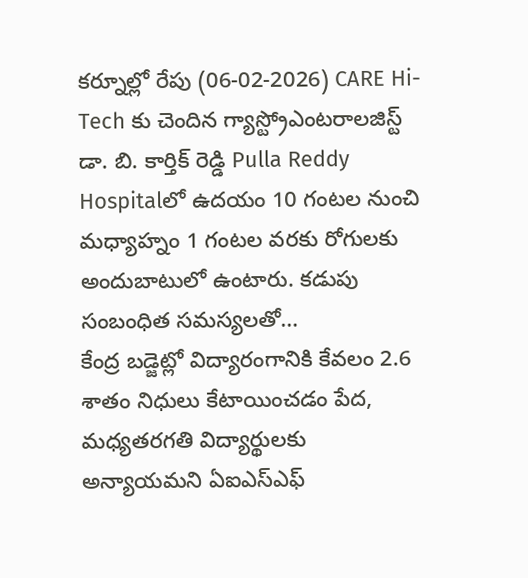కర్నూల్లో రేపు (06-02-2026) CARE Hi-Tech కు చెందిన గ్యాస్ట్రోఎంటరాలజిస్ట్ డా. బి. కార్తిక్ రెడ్డి Pulla Reddy Hospitalలో ఉదయం 10 గంటల నుంచి మధ్యాహ్నం 1 గంటల వరకు రోగులకు అందుబాటులో ఉంటారు. కడుపు సంబంధిత సమస్యలతో…
కేంద్ర బడ్జెట్లో విద్యారంగానికి కేవలం 2.6 శాతం నిధులు కేటాయించడం పేద, మధ్యతరగతి విద్యార్థులకు అన్యాయమని ఏఐఎస్ఎఫ్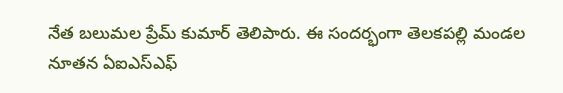నేత బలుమల ప్రేమ్ కుమార్ తెలిపారు. ఈ సందర్భంగా తెలకపల్లి మండల నూతన ఏఐఎస్ఎఫ్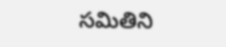సమితిని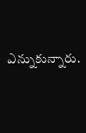ఎన్నుకున్నారు.